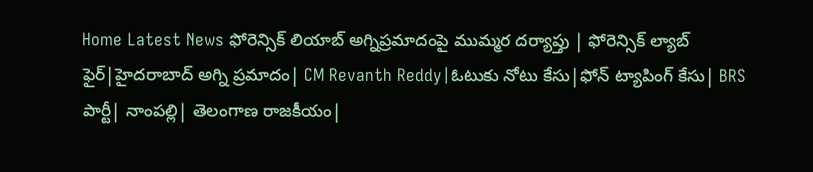Home Latest News ఫోరెన్సిక్ లియాబ్ అగ్నిప్రమాదంపై ముమ్మర దర్యాప్తు | ఫోరెన్సిక్ ల్యాబ్ ఫైర్|హైదరాబాద్ అగ్ని ప్రమాదం| CM Revanth Reddy|ఓటుకు నోటు కేసు|ఫోన్ ట్యాపింగ్ కేసు| BRS పార్టీ| నాంపల్లి| తెలంగాణ రాజకీయం|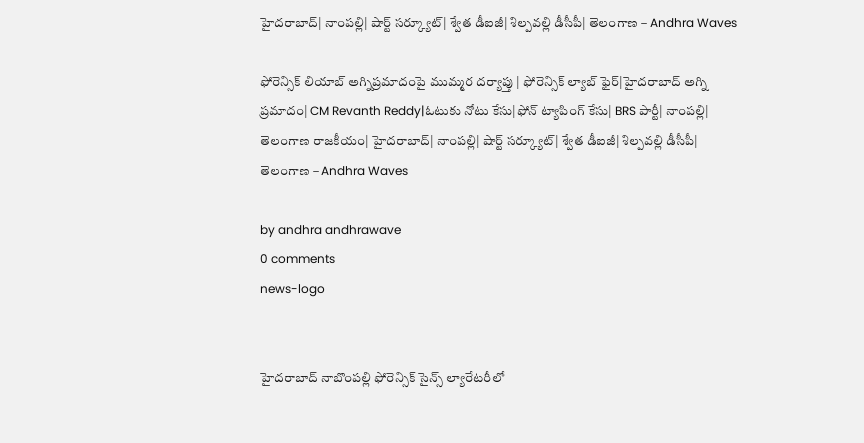హైదరాబాద్| నాంపల్లి| షార్ట్ సర్క్యూట్| శ్వేత డీఐజీ| శిల్పవల్లి డీసీపీ| తెలంగాణ – Andhra Waves

ఫోరెన్సిక్ లియాబ్ అగ్నిప్రమాదంపై ముమ్మర దర్యాప్తు | ఫోరెన్సిక్ ల్యాబ్ ఫైర్|హైదరాబాద్ అగ్ని ప్రమాదం| CM Revanth Reddy|ఓటుకు నోటు కేసు|ఫోన్ ట్యాపింగ్ కేసు| BRS పార్టీ| నాంపల్లి| తెలంగాణ రాజకీయం| హైదరాబాద్| నాంపల్లి| షార్ట్ సర్క్యూట్| శ్వేత డీఐజీ| శిల్పవల్లి డీసీపీ| తెలంగాణ – Andhra Waves

by andhra andhrawave
0 comments
news-logo


హైదరాబాద్ నాబొంపల్లి ఫోరెన్సిక్ సైన్స్ ల్యారేటరీలో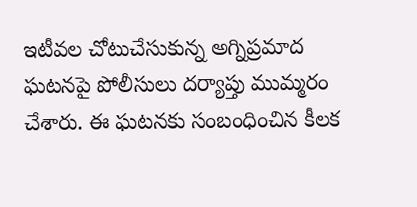ఇటీవల చోటుచేసుకున్న అగ్నిప్రమాద ఘటనపై పోలీసులు దర్యాప్తు ముమ్మరం చేశారు. ఈ ఘటనకు సంబంధించిన కీలక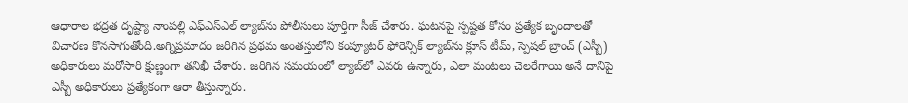ఆధారాల భద్రత దృష్ట్యా నాంపల్లి ఎఫ్‌ఎస్‌ఎల్‌ ల్యాబ్‌ను పోలీసులు పూర్తిగా సీజ్ చేశారు. ఘటనపై స్పష్టత కోసం ప్రత్యేక బృందాలతో విచారణ కొనసాగుతోంది.అగ్నిప్రమాదం జరిగిన ప్రథమ అంతస్తులోని కంప్యూటర్ ఫోరెన్సిక్ ల్యాబ్‌ను క్లూస్ టీమ్, స్పెషల్ బ్రాంచ్ (ఎస్బీ) అధికారులు మరోసారి క్షుణ్ణంగా తనిఖీ చేశారు. జరిగిన సమయంలో ల్యాబ్‌లో ఎవరు ఉన్నారు, ఎలా మంటలు చెలరేగాయి అనే దానిపై ఎస్బీ అధికారులు ప్రత్యేకంగా ఆరా తీస్తున్నారు.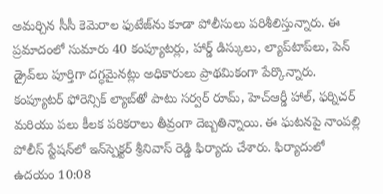అమర్చిన సీసీ కెమెరాల ఫుటేజ్‌ను కూడా పోలీసులు పరిశీలిస్తున్నారు. ఈ ప్రమాదంలో సుమారు 40 కంప్యూటర్లు, హార్డ్ డిస్కులు, ల్యాప్‌టాప్‌లు, పెన్ డ్రైవ్‌లు పూర్తిగా దగ్ధమైనట్లు అధికారులు ప్రాథమికంగా పేర్కొన్నారు. కంప్యూటర్ ఫోరెన్సిక్ ల్యాబ్‌తో పాటు సర్వర్ రూమ్, హెచ్‌ఆర్డీ హాల్, ఫర్నిచర్ మరియు పలు కీలక పరికరాలు తీవ్రంగా దెబ్బతిన్నాయి. ఈ ఘటనపై నాంపల్లి పోలీస్ స్టేషన్‌లో ఇన్‌స్పెక్టర్ శ్రీనివాస్ రెడ్డి ఫిర్యాదు చేశారు. ఫిర్యాదులో ఉదయం 10:08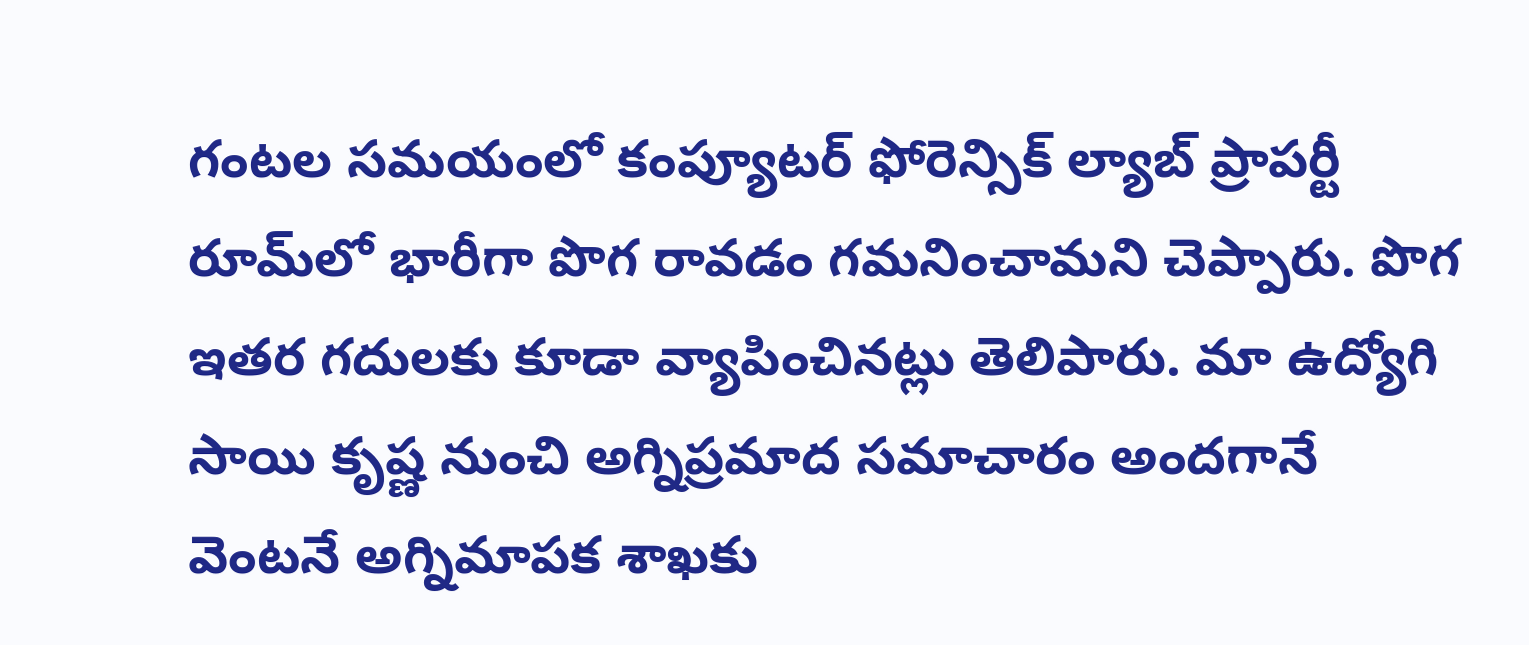గంటల సమయంలో కంప్యూటర్ ఫోరెన్సిక్ ల్యాబ్ ప్రాపర్టీ రూమ్‌లో భారీగా పొగ రావడం గమనించామని చెప్పారు. పొగ ఇతర గదులకు కూడా వ్యాపించినట్లు తెలిపారు. మా ఉద్యోగి సాయి కృష్ణ నుంచి అగ్నిప్రమాద సమాచారం అందగానే వెంటనే అగ్నిమాపక శాఖకు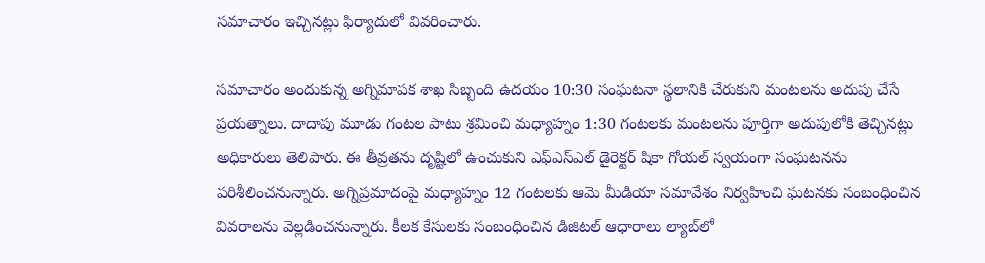సమాచారం ఇచ్చినట్లు ఫిర్యాదులో వివరించారు.

సమాచారం అందుకున్న అగ్నిమాపక శాఖ సిబ్బంది ఉదయం 10:30 సంఘటనా స్థలానికి చేరుకుని మంటలను అదుపు చేసే ప్రయత్నాలు. దాదాపు మూడు గంటల పాటు శ్రమించి మధ్యాహ్నం 1:30 గంటలకు మంటలను పూర్తిగా అదుపులోకి తెచ్చినట్లు అధికారులు తెలిపారు. ఈ తీవ్రతను దృష్టిలో ఉంచుకుని ఎఫ్‌ఎస్‌ఎల్ డైరెక్టర్ షికా గోయల్ స్వయంగా సంఘటనను పరిశీలించనున్నారు. అగ్నిప్రమాదంపై మధ్యాహ్నం 12 గంటలకు ఆమె మీడియా సమావేశం నిర్వహించి ఘటనకు సంబంధించిన వివరాలను వెల్లడించనున్నారు. కీలక కేసులకు సంబంధించిన డిజిటల్ ఆధారాలు ల్యాబ్‌లో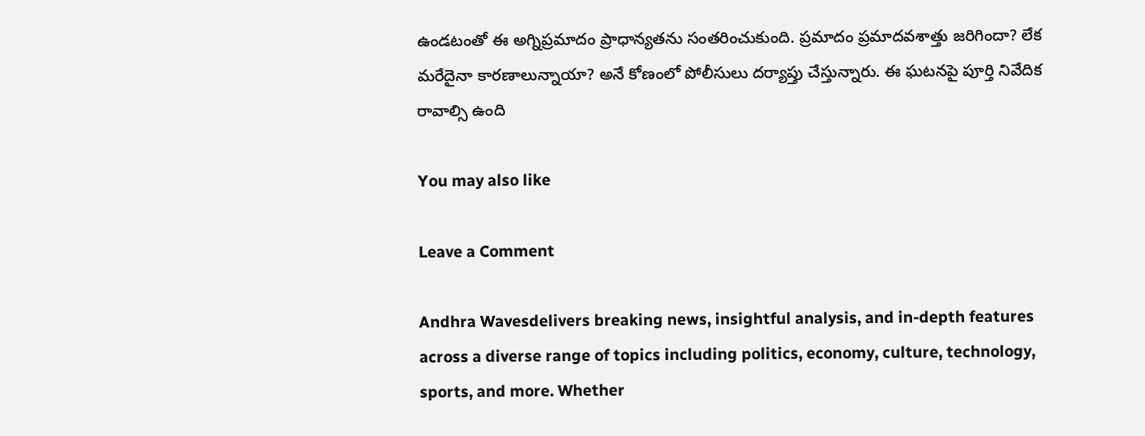ఉండటంతో ఈ అగ్నిప్రమాదం ప్రాధాన్యతను సంతరించుకుంది. ప్రమాదం ప్రమాదవశాత్తు జరిగిందా? లేక మరేదైనా కారణాలున్నాయా? అనే కోణంలో పోలీసులు దర్యాప్తు చేస్తున్నారు. ఈ ఘటనపై పూర్తి నివేదిక రావాల్సి ఉంది

You may also like

Leave a Comment

Andhra Wavesdelivers breaking news, insightful analysis, and in-depth features across a diverse range of topics including politics, economy, culture, technology, sports, and more. Whether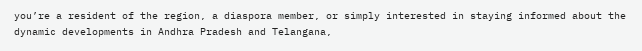you’re a resident of the region, a diaspora member, or simply interested in staying informed about the dynamic developments in Andhra Pradesh and Telangana,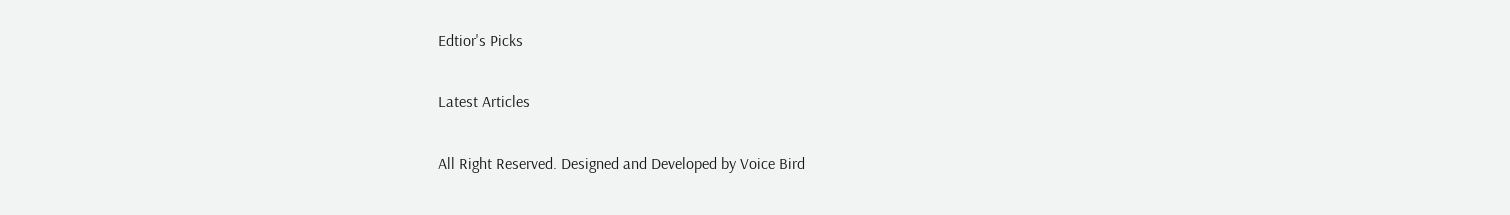Edtior's Picks

Latest Articles

All Right Reserved. Designed and Developed by Voice Bird